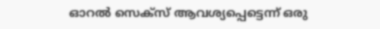ഓറല്‍ സെക്‌സ് ആവശ്യപ്പെട്ടെന്ന് ഒരു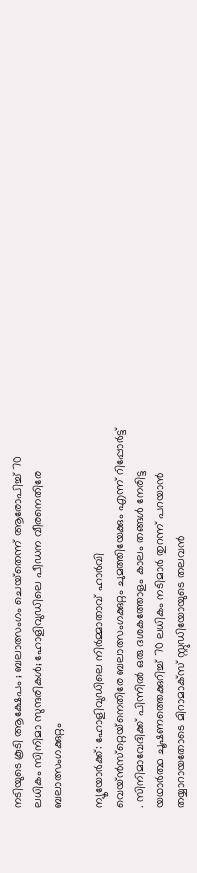നടിയുടെ കൂടി ആക്ഷേപം ; ബലാത്സംഗം ചെയ്‌തെന്ന് ആരോപിച്ച് 70 ലധികം സിനിമാ സുന്ദരികള്‍; ഹോളിവുഡിലെ പീഡന വീരനെതിരേ ബലാത്സംഗക്കുറ്റം

ന്യൂയോര്‍ക്ക്: ഹോളിവുഡിലെ നിര്‍മ്മാതാവ് ഹാര്‍വി വെയ്ന്‍സ്‌റ്റെയ്‌നെതിരേ ബലാത്സംഗക്കുറ്റം ചുമത്തിയേക്കും എന്ന് റിപ്പോർട്ട് . സിനിമാവേദിക്ക് പിന്നില്‍ ഒരു ദശകത്തോളം കാലം തങ്ങള്‍ നേരിട്ട യഥാര്‍ത്ഥ ചൂഷണത്തെക്കുറിച്ച് 70 ലധികം നടിമാര്‍ തുറന്ന് പറയാന്‍ തയ്യാറായതോടെ മിറാമാക്‌സ് സ്റ്റുഡിയോയുടെ തലവന്‍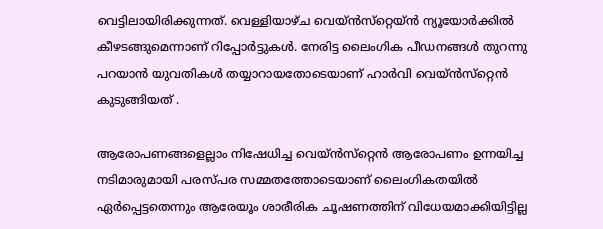വെട്ടിലായിരിക്കുന്നത്. വെള്ളിയാഴ്ച വെയ്ന്‍സ്‌റ്റെയ്ന്‍ ന്യൂയോര്‍ക്കില്‍ കീഴടങ്ങുമെന്നാണ് റിപ്പോര്‍ട്ടുകള്‍. നേരിട്ട ലൈംഗിക പീഡനങ്ങള്‍ തുറന്നു പറയാന്‍ യുവതികള്‍ തയ്യാറായതോടെയാണ് ഹാര്‍വി വെയ്ന്‍സ്‌റ്റെൻ കുടുങ്ങിയത് .

ആരോപണങ്ങളെല്ലാം നിഷേധിച്ച വെയ്ന്‍സ്‌റ്റെന്‍ ആരോപണം ഉന്നയിച്ച നടിമാരുമായി പരസ്പര സമ്മതത്തോടെയാണ് ലൈംഗികതയില്‍ ഏര്‍പ്പെട്ടതെന്നും ആരേയൂം ശാരീരിക ചൂഷണത്തിന് വിധേയമാക്കിയിട്ടില്ല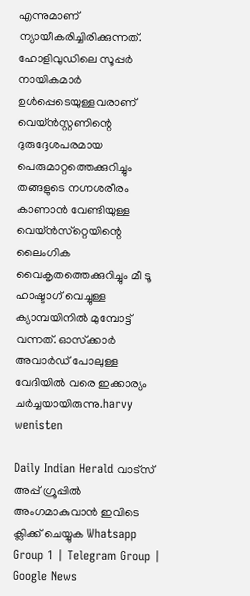എന്നുമാണ് ന്യായീകരിച്ചിരിക്കുന്നത്. ഹോളിവുഡിലെ സൂപ്പര്‍ നായികമാര്‍ ഉള്‍പ്പെടെയുള്ളവരാണ് വെയ്ന്‍സ്റ്റണിന്റെ ദുരുദ്ദേശപരമായ പെരുമാറ്റത്തെക്കുറിച്ചും തങ്ങളുടെ നഗ്നശരീരം കാണാന്‍ വേണ്ടിയുള്ള വെയ്ന്‍സ്‌റ്റെയിന്റെ ലൈംഗിക വൈകൃതത്തെക്കുറിച്ചും മീ ടൂ ഹാഷ്ടാഗ് വെച്ചുള്ള ക്യാമ്പയിനില്‍ മുമ്പോട്ട് വന്നത്. ഓസ്‌ക്കാര്‍ അവാര്‍ഡ് പോലുള്ള വേദിയില്‍ വരെ ഇക്കാര്യം ചര്‍ച്ചയായിരുന്നു.harvy wenisten

Daily Indian Herald വാട്സ് അപ്പ് ഗ്രൂപ്പിൽ അംഗമാകുവാൻ ഇവിടെ ക്ലിക്ക് ചെയ്യുക Whatsapp Group 1 | Telegram Group | Google News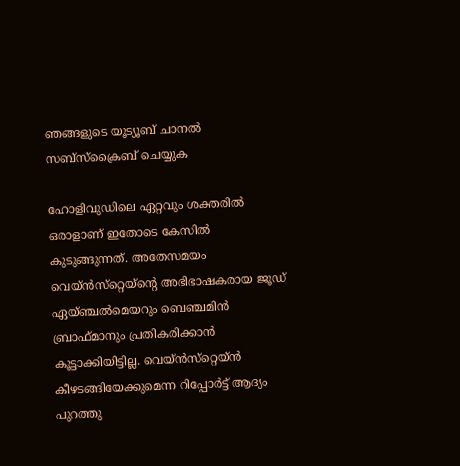ഞങ്ങളുടെ യൂട്യൂബ് ചാനൽ സബ്സ്ക്രൈബ് ചെയ്യുക

ഹോളിവുഡിലെ ഏറ്റവും ശക്തരില്‍ ഒരാളാണ് ഇതോടെ കേസില്‍ കുടുങ്ങുന്നത്. അതേസമയം വെയ്ന്‍സ്‌റ്റെയ്‌ന്റെ അഭിഭാഷകരായ ജൂഡ് ഏയ്ഞ്ചല്‍മെയറും ബെഞ്ചമിന്‍ ബ്രാഫ്മാനും പ്രതികരിക്കാന്‍ കൂട്ടാക്കിയിട്ടില്ല. വെയ്ന്‍സ്‌റ്റെയ്ന്‍ കീഴടങ്ങിയേക്കുമെന്ന റിപ്പോര്‍ട്ട് ആദ്യം പുറത്തു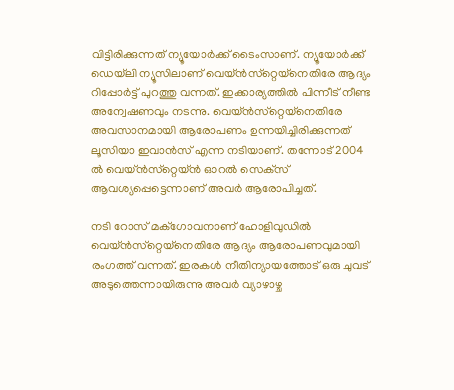വിട്ടിരിക്കുന്നത് ന്യൂയോര്‍ക്ക് ടൈംസാണ്. ന്യൂയോര്‍ക്ക് ഡെയ്‌ലി ന്യൂസിലാണ് വെയ്ന്‍സ്‌റ്റെയ്‌നെതിരേ ആദ്യം റിപ്പോര്‍ട്ട് പുറത്തു വന്നത്. ഇക്കാര്യത്തില്‍ പിന്നീട് നീണ്ട അന്വേഷണവും നടന്നു. വെയ്ന്‍സ്‌റ്റെയ്‌നെതിരേ അവസാനമായി ആരോപണം ഉന്നയിച്ചിരിക്കുന്നത് ലൂസിയാ ഇവാന്‍സ് എന്ന നടിയാണ്. തന്നോട് 2004 ല്‍ വെയ്ന്‍സ്‌റ്റെയ്ന്‍ ഓറല്‍ സെക്‌സ് ആവശ്യപ്പെട്ടെന്നാണ് അവര്‍ ആരോപിച്ചത്.

നടി റോസ് മക്‌ഗോവനാണ് ഹോളിവുഡില്‍ വെയ്ന്‍സ്‌റ്റെയ്‌നെതിരേ ആദ്യം ആരോപണവുമായി രംഗത്ത് വന്നത്. ഇരകള്‍ നീതിന്യായത്തോട് ഒരു ചുവട് അടുത്തെന്നായിരുന്നു അവര്‍ വ്യാഴാഴ്ച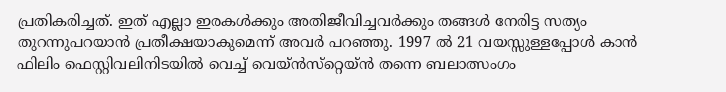പ്രതികരിച്ചത്. ഇത് എല്ലാ ഇരകള്‍ക്കും അതിജീവിച്ചവര്‍ക്കും തങ്ങള്‍ നേരിട്ട സത്യം തുറന്നുപറയാന്‍ പ്രതീക്ഷയാകുമെന്ന് അവര്‍ പറഞ്ഞു. 1997 ല്‍ 21 വയസ്സുള്ളപ്പോള്‍ കാന്‍ ഫിലിം ഫെസ്റ്റിവലിനിടയില്‍ വെച്ച് വെയ്ന്‍സ്‌റ്റെയ്ന്‍ തന്നെ ബലാത്സംഗം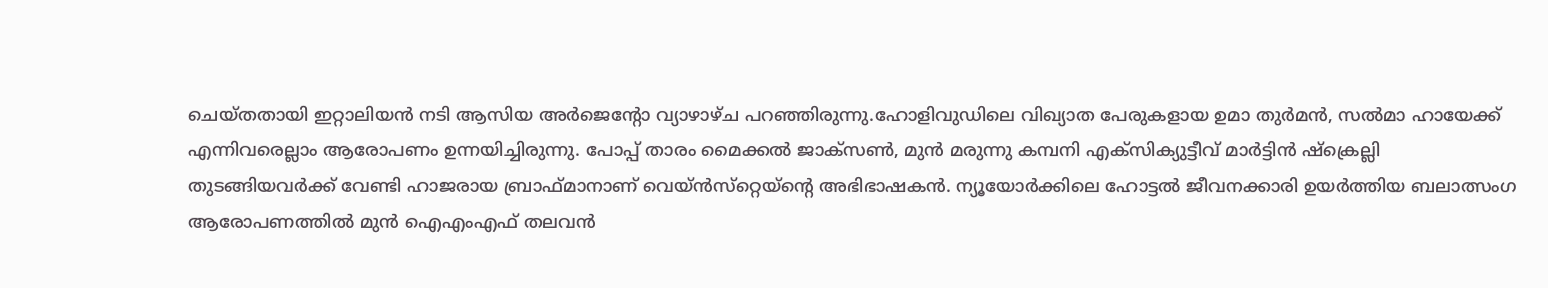ചെയ്തതായി ഇറ്റാലിയന്‍ നടി ആസിയ അര്‍ജെന്റോ വ്യാഴാഴ്ച പറഞ്ഞിരുന്നു.ഹോളിവുഡിലെ വിഖ്യാത പേരുകളായ ഉമാ തുര്‍മന്‍, സല്‍മാ ഹായേക്ക് എന്നിവരെല്ലാം ആരോപണം ഉന്നയിച്ചിരുന്നു. പോപ്പ് താരം മൈക്കല്‍ ജാക്‌സണ്‍, മുന്‍ മരുന്നു കമ്പനി എക്‌സിക്യുട്ടീവ് മാര്‍ട്ടിന്‍ ഷ്‌ക്രെല്ലി തുടങ്ങിയവര്‍ക്ക് വേണ്ടി ഹാജരായ ബ്രാഫ്മാനാണ് വെയ്ന്‍സ്‌റ്റെയ്‌ന്റെ അഭിഭാഷകന്‍. ന്യൂയോര്‍ക്കിലെ ഹോട്ടല്‍ ജീവനക്കാരി ഉയര്‍ത്തിയ ബലാത്സംഗ ആരോപണത്തില്‍ മുന്‍ ഐഎംഎഫ് തലവന്‍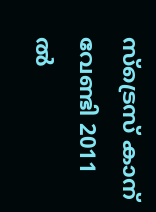സ്‌ട്രെസ് കാന് വേണ്ടി 2011 ല്‍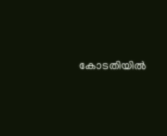കോടതിയില്‍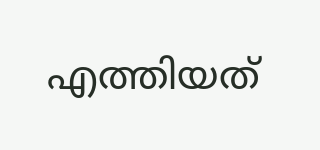എത്തിയത്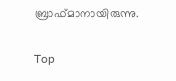ബ്രാഫ്മാനായിരുന്നു.

Top